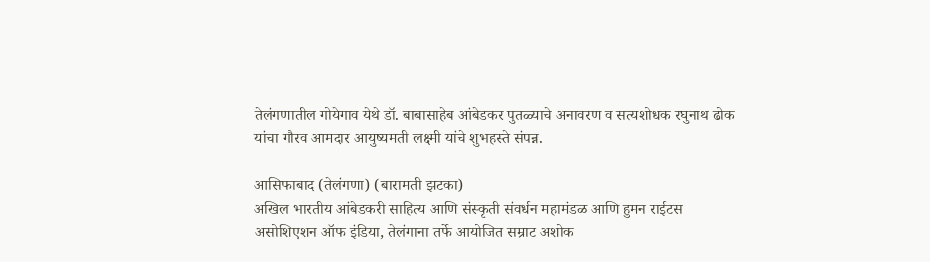तेलंगणातील गोयेगाव येथे डॉ. बाबासाहेब आंबेडकर पुतळ्याचे अनावरण व सत्यशोधक रघुनाथ ढोक यांचा गौरव आमदार आयुष्यमती लक्ष्मी यांचे शुभहस्ते संपन्न.

आसिफाबाद (तेलंगणा) (बारामती झटका)
अखिल भारतीय आंबेडकरी साहित्य आणि संस्कृती संवर्धन महामंडळ आणि हुमन राईटस असोशिएशन ऑफ इंडिया, तेलंगाना तर्फे आयोजित सम्राट अशोक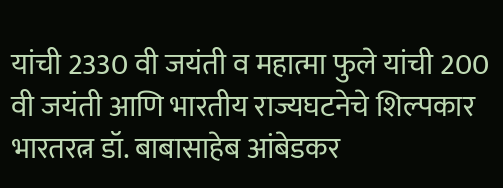यांची 2330 वी जयंती व महात्मा फुले यांची 200 वी जयंती आणि भारतीय राज्यघटनेचे शिल्पकार भारतरत्न डॉ. बाबासाहेब आंबेडकर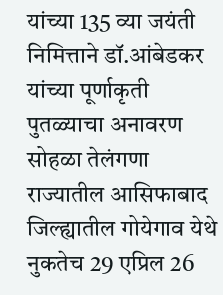यांच्या 135 व्या जयंती निमित्ताने डॉ.आंबेडकर यांच्या पूर्णाकृती पुतळ्याचा अनावरण सोहळा तेलंगणा राज्यातील आसिफाबाद जिल्ह्यातील गोयेगाव येथे नुकतेच 29 एप्रिल 26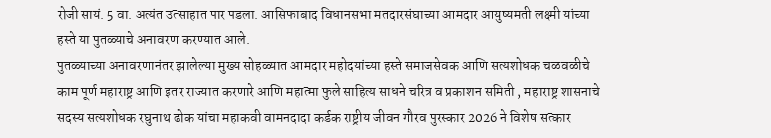रोजी सायं. 5 वा. अत्यंत उत्साहात पार पडला. आसिफाबाद विधानसभा मतदारसंघाच्या आमदार आयुष्यमती लक्ष्मी यांच्या हस्ते या पुतळ्याचे अनावरण करण्यात आले.
पुतळ्याच्या अनावरणानंतर झालेल्या मुख्य सोहळ्यात आमदार महोदयांच्या हस्ते समाजसेवक आणि सत्यशोधक चळवळीचे काम पूर्ण महाराष्ट्र आणि इतर राज्यात करणारे आणि महात्मा फुले साहित्य साधने चरित्र व प्रकाशन समिती , महाराष्ट्र शासनाचे सदस्य सत्यशोधक रघुनाथ ढोक यांचा महाकवी वामनदादा कर्डक राष्ट्रीय जीवन गौरव पुरस्कार 2026 ने विशेष सत्कार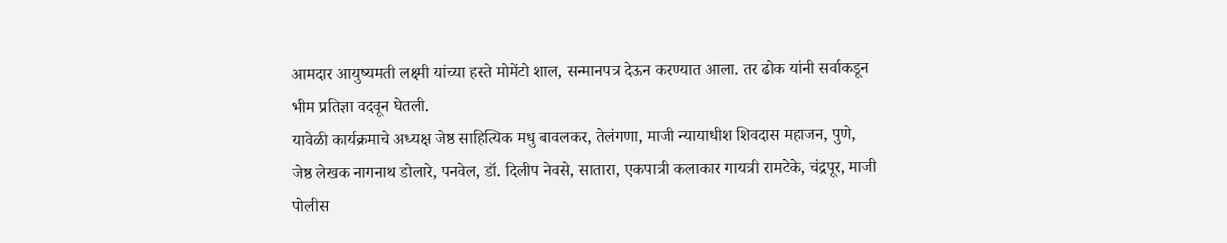आमदार आयुष्यमती लक्ष्मी यांच्या हस्ते मोमेंटो शाल, सन्मानपत्र देऊन करण्यात आला. तर ढोक यांनी सर्वाकडून भीम प्रतिज्ञा वदवून घेतली.
यावेळी कार्यक्रमाचे अध्यक्ष जेष्ठ साहित्यिक मधु बावलकर, तेलंगणा, माजी न्यायाधीश शिवदास महाजन, पुणे, जेष्ठ लेखक नागनाथ डोलारे, पनवेल, डॉ. दिलीप नेवसे, सातारा, एकपात्री कलाकार गायत्री रामटेके, चंद्रपूर, माजी पोलीस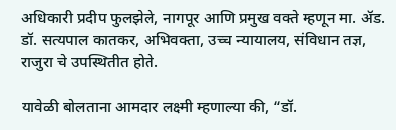अधिकारी प्रदीप फुलझेले, नागपूर आणि प्रमुख वक्ते म्हणून मा. ॲड. डॉ. सत्यपाल कातकर, अभिवक्ता, उच्च न्यायालय, संविधान तज्ञ, राजुरा चे उपस्थितीत होते.

यावेळी बोलताना आमदार लक्ष्मी म्हणाल्या की, “डॉ.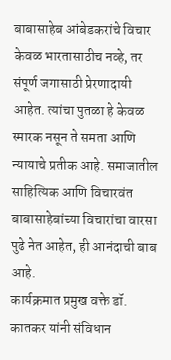बाबासाहेब आंबेडकरांचे विचार केवळ भारतासाठीच नव्हे, तर संपूर्ण जगासाठी प्रेरणादायी आहेत. त्यांचा पुतळा हे केवळ स्मारक नसून ते समता आणि न्यायाचे प्रतीक आहे. समाजातील साहित्यिक आणि विचारवंत बाबासाहेबांच्या विचारांचा वारसा पुढे नेत आहेत, ही आनंदाची बाब आहे.
कार्यक्रमात प्रमुख वक्ते डॉ. कातकर यांनी संविधान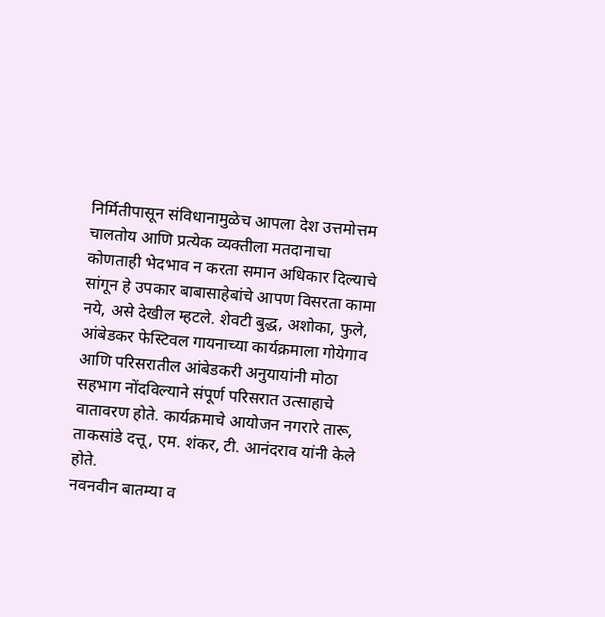निर्मितीपासून संविधानामुळेच आपला देश उत्तमोत्तम चालतोय आणि प्रत्येक व्यक्तीला मतदानाचा कोणताही भेदभाव न करता समान अधिकार दिल्याचे सांगून हे उपकार बाबासाहेबांचे आपण विसरता कामा नये, असे देखील म्हटले. शेवटी बुद्ध, अशोका, फुले, आंबेडकर फेस्टिवल गायनाच्या कार्यक्रमाला गोयेगाव आणि परिसरातील आंबेडकरी अनुयायांनी मोठा सहभाग नोंदविल्याने संपूर्ण परिसरात उत्साहाचे वातावरण होते. कार्यक्रमाचे आयोजन नगरारे तारू, ताकसांडे दत्तू, एम. शंकर, टी. आनंदराव यांनी केले होते.
नवनवीन बातम्या व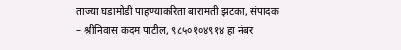ताज्या घडामोडी पाहण्याकरिता बारामती झटका, संपादक – श्रीनिवास कदम पाटील, ९८५०१०४९१४ हा नंबर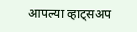आपल्या व्हाट्सअप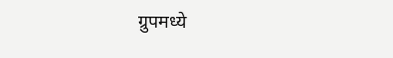ग्रुपमध्ये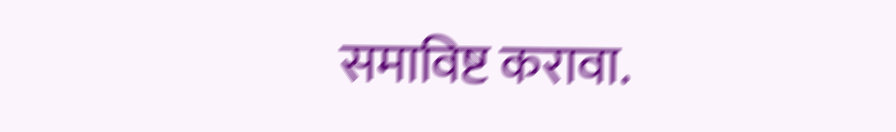समाविष्ट करावा.